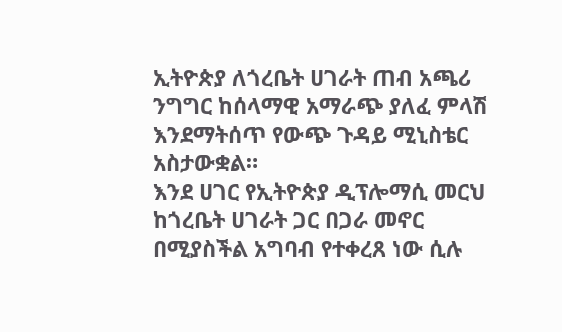ኢትዮጵያ ለጎረቤት ሀገራት ጠብ አጫሪ ንግግር ከሰላማዊ አማራጭ ያለፈ ምላሽ እንደማትሰጥ የውጭ ጉዳይ ሚኒስቴር አስታውቋል።
እንደ ሀገር የኢትዮጵያ ዲፕሎማሲ መርህ ከጎረቤት ሀገራት ጋር በጋራ መኖር በሚያስችል አግባብ የተቀረጸ ነው ሲሉ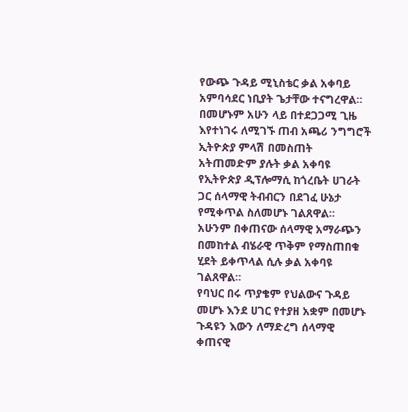የውጭ ጉዳይ ሚኒስቴር ቃል አቀባይ አምባሳደር ነቢያት ጌታቸው ተናግረዋል።
በመሆኑም አሁን ላይ በተደጋጋሚ ጊዜ እየተነገሩ ለሚገኙ ጠብ አጫሪ ንግግሮች ኢትዮጵያ ምላሽ በመስጠት አትጠመድም ያሉት ቃል አቀባዩ የኢትዮጵያ ዲፕሎማሲ ከጎረቤት ሀገራት ጋር ሰላማዊ ትብብርን በደገፈ ሁኔታ የሚቀጥል ስለመሆኑ ገልጸዋል።
አሁንም በቀጠናው ሰላማዊ አማራጭን በመከተል ብሄራዊ ጥቅም የማስጠበቁ ሂደት ይቀጥላል ሲሉ ቃል አቀባዩ ገልጸዋል።
የባህር በሩ ጥያቄም የህልውና ጉዳይ መሆኑ እንደ ሀገር የተያዘ አቋም በመሆኑ ጉዳዩን እውን ለማድረግ ሰላማዊ ቀጠናዊ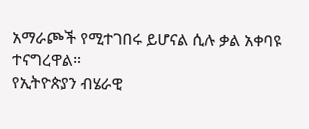አማራጮች የሚተገበሩ ይሆናል ሲሉ ቃል አቀባዩ ተናግረዋል።
የኢትዮጵያን ብሄራዊ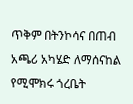ጥቅም በትንኮሳና በጠብ አጫሪ አካሄድ ለማሰናከል የሚሞክሩ ጎረቤት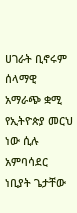ሀገራት ቢኖሩም ሰላማዊ አማራጭ ቋሚ የኢትዮጵያ መርህ ነው ሲሉ አምባሳደር ነቢያት ጌታቸው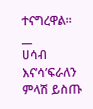ተናግረዋል።
__
ሀሳብ እና’ሳ’ፍራለን
ምላሽ ይስጡ